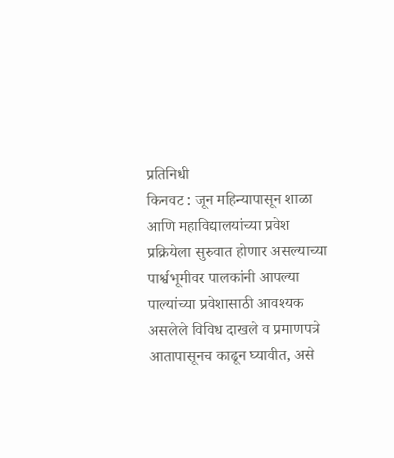प्रतिनिधी
किनवट : जून महिन्यापासून शाळा आणि महाविद्यालयांच्या प्रवेश प्रक्रियेला सुरुवात होणार असल्याच्या पार्श्वभूमीवर पालकांनी आपल्या पाल्यांच्या प्रवेशासाठी आवश्यक असलेले विविध दाखले व प्रमाणपत्रे आतापासूनच काढून घ्यावीत, असे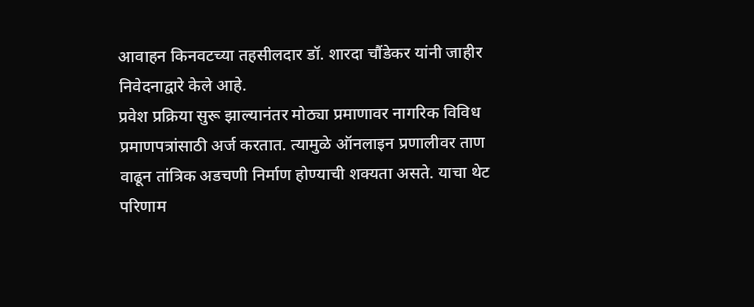आवाहन किनवटच्या तहसीलदार डॉ. शारदा चौंडेकर यांनी जाहीर निवेदनाद्वारे केले आहे.
प्रवेश प्रक्रिया सुरू झाल्यानंतर मोठ्या प्रमाणावर नागरिक विविध प्रमाणपत्रांसाठी अर्ज करतात. त्यामुळे ऑनलाइन प्रणालीवर ताण वाढून तांत्रिक अडचणी निर्माण होण्याची शक्यता असते. याचा थेट परिणाम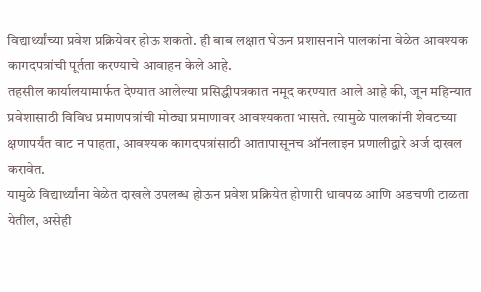विद्यार्थ्यांच्या प्रवेश प्रक्रियेवर होऊ शकतो. ही बाब लक्षात घेऊन प्रशासनाने पालकांना वेळेत आवश्यक कागदपत्रांची पूर्तता करण्याचे आवाहन केले आहे.
तहसील कार्यालयामार्फत देण्यात आलेल्या प्रसिद्धीपत्रकात नमूद करण्यात आले आहे की, जून महिन्यात प्रवेशासाठी विविध प्रमाणपत्रांची मोठ्या प्रमाणावर आवश्यकता भासते. त्यामुळे पालकांनी शेवटच्या क्षणापर्यंत वाट न पाहता, आवश्यक कागदपत्रांसाठी आतापासूनच ऑनलाइन प्रणालीद्वारे अर्ज दाखल करावेत.
यामुळे विद्यार्थ्यांना वेळेत दाखले उपलब्ध होऊन प्रवेश प्रक्रियेत होणारी धावपळ आणि अडचणी टाळता येतील, असेही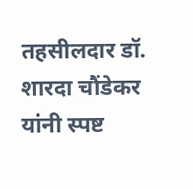तहसीलदार डॉ. शारदा चौंडेकर यांनी स्पष्ट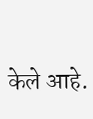केले आहे.